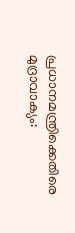പ്രധാനമന്ത്രിക്കെതിരെ മുദ്രാവാക്യം: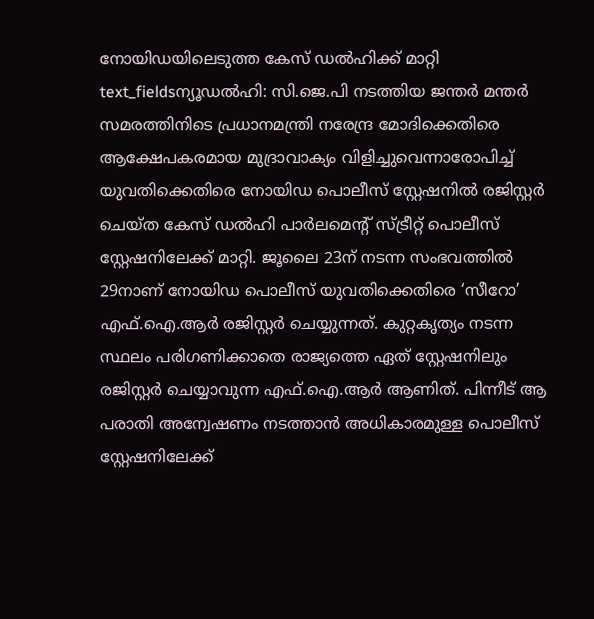നോയിഡയിലെടുത്ത കേസ് ഡൽഹിക്ക് മാറ്റി
text_fieldsന്യൂഡൽഹി: സി.ജെ.പി നടത്തിയ ജന്തർ മന്തർ സമരത്തിനിടെ പ്രധാനമന്ത്രി നരേന്ദ്ര മോദിക്കെതിരെ ആക്ഷേപകരമായ മുദ്രാവാക്യം വിളിച്ചുവെന്നാരോപിച്ച് യുവതിക്കെതിരെ നോയിഡ പൊലീസ് സ്റ്റേഷനിൽ രജിസ്റ്റർ ചെയ്ത കേസ് ഡൽഹി പാർലമെന്റ് സ്ട്രീറ്റ് പൊലീസ് സ്റ്റേഷനിലേക്ക് മാറ്റി. ജൂലൈ 23ന് നടന്ന സംഭവത്തിൽ 29നാണ് നോയിഡ പൊലീസ് യുവതിക്കെതിരെ ‘സീറോ’ എഫ്.ഐ.ആർ രജിസ്റ്റർ ചെയ്യുന്നത്. കുറ്റകൃത്യം നടന്ന സ്ഥലം പരിഗണിക്കാതെ രാജ്യത്തെ ഏത് സ്റ്റേഷനിലും രജിസ്റ്റർ ചെയ്യാവുന്ന എഫ്.ഐ.ആർ ആണിത്. പിന്നീട് ആ പരാതി അന്വേഷണം നടത്താൻ അധികാരമുള്ള പൊലീസ് സ്റ്റേഷനിലേക്ക്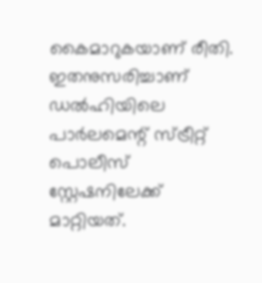കൈമാറുകയാണ് രീതി. ഇതനുസരിച്ചാണ് ഡൽഹിയിലെ പാർലമെന്റ് സ്ട്രീറ്റ് പൊലീസ് സ്റ്റേഷനിലേക്ക് മാറ്റിയത്.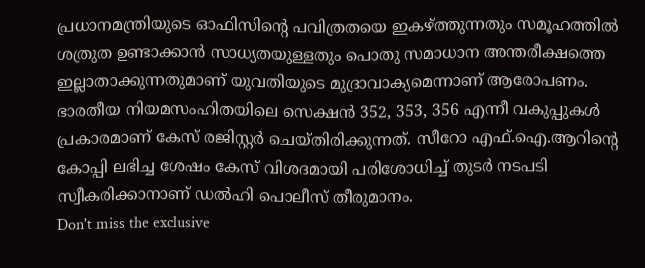പ്രധാനമന്ത്രിയുടെ ഓഫിസിന്റെ പവിത്രതയെ ഇകഴ്ത്തുന്നതും സമൂഹത്തിൽ ശത്രുത ഉണ്ടാക്കാൻ സാധ്യതയുള്ളതും പൊതു സമാധാന അന്തരീക്ഷത്തെ ഇല്ലാതാക്കുന്നതുമാണ് യുവതിയുടെ മുദ്രാവാക്യമെന്നാണ് ആരോപണം. ഭാരതീയ നിയമസംഹിതയിലെ സെക്ഷൻ 352, 353, 356 എന്നീ വകുപ്പുകൾ പ്രകാരമാണ് കേസ് രജിസ്റ്റർ ചെയ്തിരിക്കുന്നത്. സീറോ എഫ്.ഐ.ആറിന്റെ കോപ്പി ലഭിച്ച ശേഷം കേസ് വിശദമായി പരിശോധിച്ച് തുടർ നടപടി സ്വീകരിക്കാനാണ് ഡൽഹി പൊലീസ് തീരുമാനം.
Don't miss the exclusive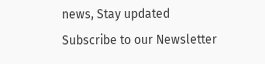news, Stay updated
Subscribe to our Newsletter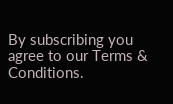By subscribing you agree to our Terms & Conditions.